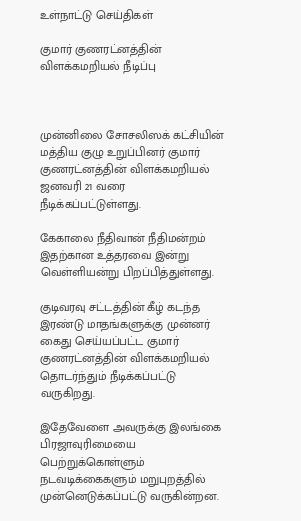உள்நாட்டு செய்திகள்

குமார் குணரட்னத்தின் விளக்கமறியல் நீடிப்பு



முன்னிலை சோசலிஸக் கட்சியின் மத்திய குழு உறுப்பினர் குமார் குணரட்னத்தின் விளக்கமறியல் ஜனவரி 21 வரை நீடிக்கப்பட்டுள்ளது.

கேகாலை நீதிவான் நீதிமன்றம் இதற்கான உத்தரவை இன்று வெள்ளியன்று பிறப்பித்துள்ளது.

குடிவரவு சட்டத்தின் கீழ் கடந்த இரண்டு மாதங்களுக்கு முன்னர் கைது செய்யப்பட்ட குமார் குணரட்னத்தின் விளக்கமறியல் தொடர்ந்தும் நீடிக்கப்பட்டு வருகிறது.

இதேவேளை அவருக்கு இலங்கை பிரஜாவுரிமையை பெற்றுக்கொள்ளும் நடவடிக்கைகளும் மறுபுறத்தில் முன்னெடுக்கப்பட்டு வருகின்றன.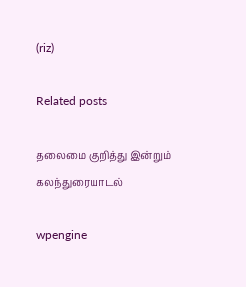(riz)

Related posts

தலைமை குறித்து இன்றும் கலந்துரையாடல்

wpengine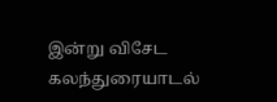இன்று விசேட கலந்துரையாடல்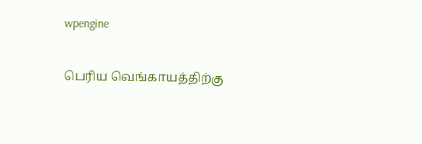wpengine

பெரிய வெங்காயத்திற்கு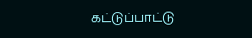கட்டுப்பாட்டு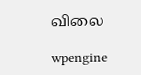விலை

wpengine